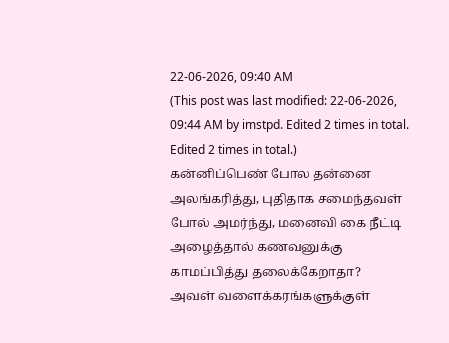22-06-2026, 09:40 AM
(This post was last modified: 22-06-2026, 09:44 AM by imstpd. Edited 2 times in total. Edited 2 times in total.)
கன்னிப்பெண் போல தன்னை அலங்கரித்து, புதிதாக சமைந்தவள் போல் அமர்ந்து, மனைவி கை நீட்டி அழைத்தால் கணவனுக்கு காமப்பித்து தலைக்கேறாதா?
அவள் வளைக்கரங்களுக்குள்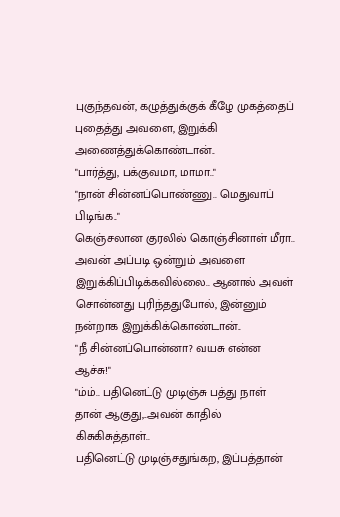புகுந்தவன், கழுத்துக்குக் கீழே முகத்தைப் புதைத்து அவளை, இறுக்கி அணைத்துக்கொண்டான்..
"பார்த்து, பக்குவமா, மாமா.."
"நான் சின்னப்பொண்ணு.. மெதுவாப் பிடிங்க.."
கெஞ்சலான குரலில் கொஞ்சினாள் மீரா..
அவன் அப்படி ஒன்றும் அவளை இறுக்கிப்பிடிக்கவில்லை.. ஆனால் அவள் சொன்னது புரிந்ததுபோல், இன்னும் நன்றாக இறுக்கிக்கொண்டான்..
"நீ சின்னப்பொன்னா? வயசு என்ன ஆச்சு!"
"ம்ம்.. பதினெட்டு முடிஞ்சு பத்து நாள் தான் ஆகுது,..அவன் காதில் கிசுகிசுத்தாள்..
பதினெட்டு முடிஞ்சதுங்கற, இப்பத்தான்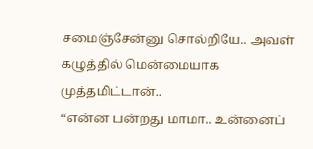சமைஞ்சேன்னு சொல்றியே.. அவள் கழுத்தில் மென்மையாக முத்தமிட்டான்..
“என்ன பன்றது மாமா.. உன்னைப்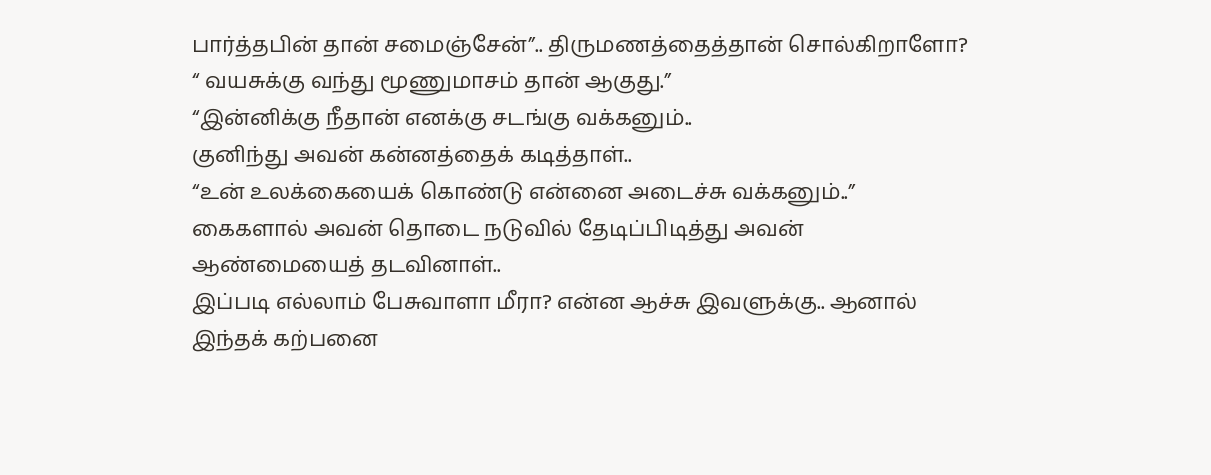பார்த்தபின் தான் சமைஞ்சேன்”.. திருமணத்தைத்தான் சொல்கிறாளோ?
“ வயசுக்கு வந்து மூணுமாசம் தான் ஆகுது.”
“இன்னிக்கு நீதான் எனக்கு சடங்கு வக்கனும்..
குனிந்து அவன் கன்னத்தைக் கடித்தாள்..
“உன் உலக்கையைக் கொண்டு என்னை அடைச்சு வக்கனும்..”
கைகளால் அவன் தொடை நடுவில் தேடிப்பிடித்து அவன் ஆண்மையைத் தடவினாள்..
இப்படி எல்லாம் பேசுவாளா மீரா? என்ன ஆச்சு இவளுக்கு.. ஆனால் இந்தக் கற்பனை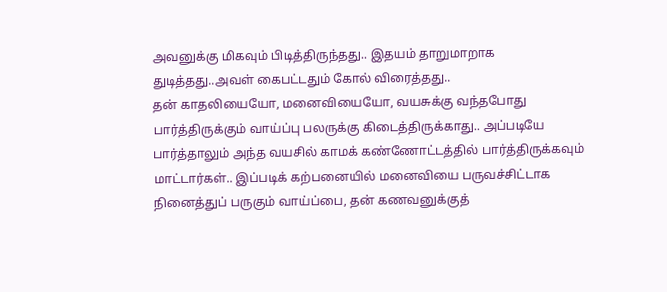அவனுக்கு மிகவும் பிடித்திருந்தது.. இதயம் தாறுமாறாக துடித்தது..அவள் கைபட்டதும் கோல் விரைத்தது..
தன் காதலியையோ, மனைவியையோ, வயசுக்கு வந்தபோது பார்த்திருக்கும் வாய்ப்பு பலருக்கு கிடைத்திருக்காது.. அப்படியே பார்த்தாலும் அந்த வயசில் காமக் கண்ணோட்டத்தில் பார்த்திருக்கவும் மாட்டார்கள்.. இப்படிக் கற்பனையில் மனைவியை பருவச்சிட்டாக நினைத்துப் பருகும் வாய்ப்பை, தன் கணவனுக்குத்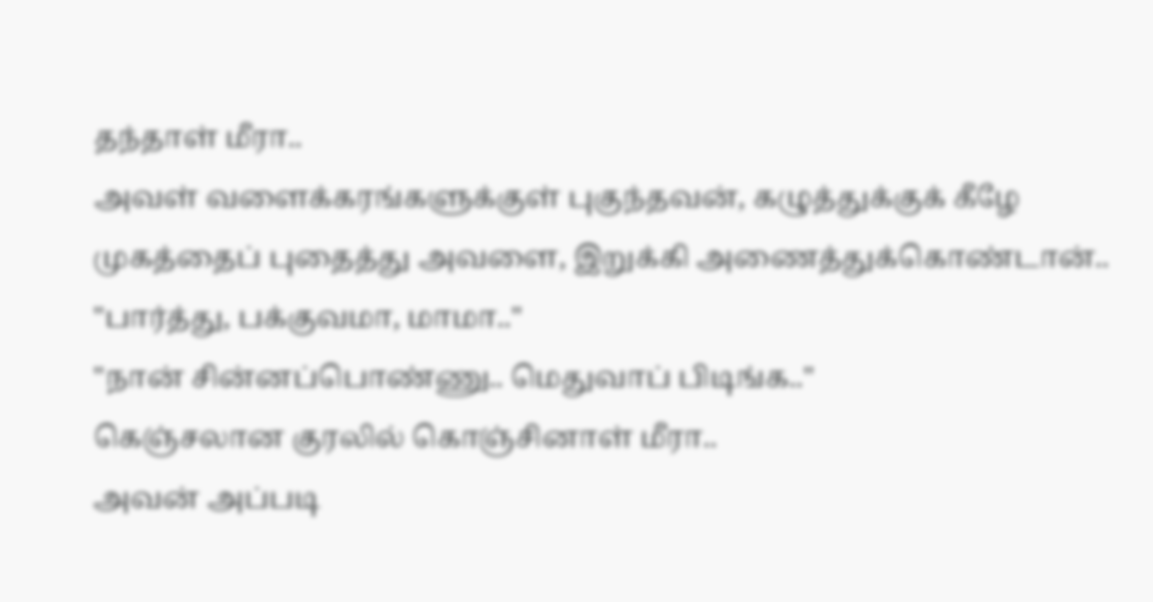தந்தாள் மீரா..
அவள் வளைக்கரங்களுக்குள் புகுந்தவன், கழுத்துக்குக் கீழே முகத்தைப் புதைத்து அவளை, இறுக்கி அணைத்துக்கொண்டான்..
"பார்த்து, பக்குவமா, மாமா.."
"நான் சின்னப்பொண்ணு.. மெதுவாப் பிடிங்க.."
கெஞ்சலான குரலில் கொஞ்சினாள் மீரா..
அவன் அப்படி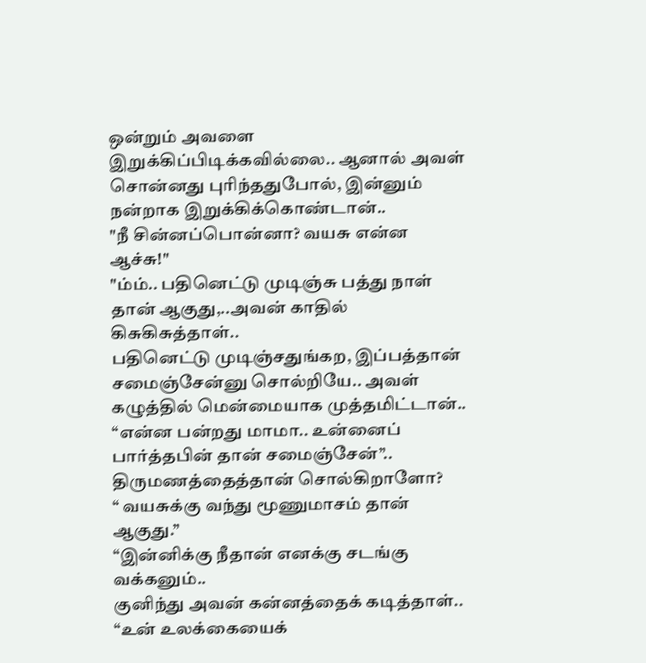ஒன்றும் அவளை இறுக்கிப்பிடிக்கவில்லை.. ஆனால் அவள் சொன்னது புரிந்ததுபோல், இன்னும் நன்றாக இறுக்கிக்கொண்டான்..
"நீ சின்னப்பொன்னா? வயசு என்ன ஆச்சு!"
"ம்ம்.. பதினெட்டு முடிஞ்சு பத்து நாள் தான் ஆகுது,..அவன் காதில் கிசுகிசுத்தாள்..
பதினெட்டு முடிஞ்சதுங்கற, இப்பத்தான் சமைஞ்சேன்னு சொல்றியே.. அவள் கழுத்தில் மென்மையாக முத்தமிட்டான்..
“என்ன பன்றது மாமா.. உன்னைப் பார்த்தபின் தான் சமைஞ்சேன்”.. திருமணத்தைத்தான் சொல்கிறாளோ?
“ வயசுக்கு வந்து மூணுமாசம் தான் ஆகுது.”
“இன்னிக்கு நீதான் எனக்கு சடங்கு வக்கனும்..
குனிந்து அவன் கன்னத்தைக் கடித்தாள்..
“உன் உலக்கையைக்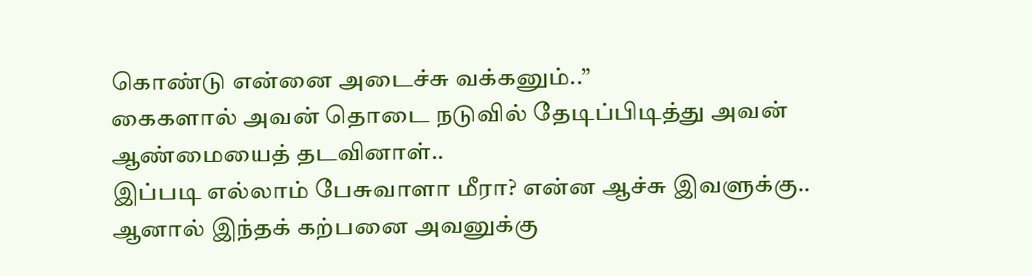கொண்டு என்னை அடைச்சு வக்கனும்..”
கைகளால் அவன் தொடை நடுவில் தேடிப்பிடித்து அவன் ஆண்மையைத் தடவினாள்..
இப்படி எல்லாம் பேசுவாளா மீரா? என்ன ஆச்சு இவளுக்கு.. ஆனால் இந்தக் கற்பனை அவனுக்கு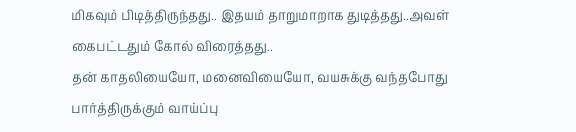மிகவும் பிடித்திருந்தது.. இதயம் தாறுமாறாக துடித்தது..அவள் கைபட்டதும் கோல் விரைத்தது..
தன் காதலியையோ, மனைவியையோ, வயசுக்கு வந்தபோது பார்த்திருக்கும் வாய்ப்பு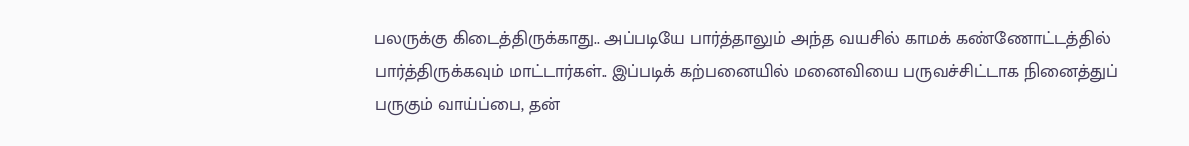பலருக்கு கிடைத்திருக்காது.. அப்படியே பார்த்தாலும் அந்த வயசில் காமக் கண்ணோட்டத்தில் பார்த்திருக்கவும் மாட்டார்கள்.. இப்படிக் கற்பனையில் மனைவியை பருவச்சிட்டாக நினைத்துப் பருகும் வாய்ப்பை, தன்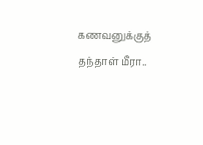கணவனுக்குத் தந்தாள் மீரா..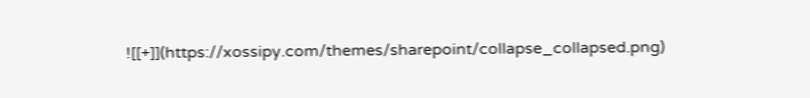![[+]](https://xossipy.com/themes/sharepoint/collapse_collapsed.png)